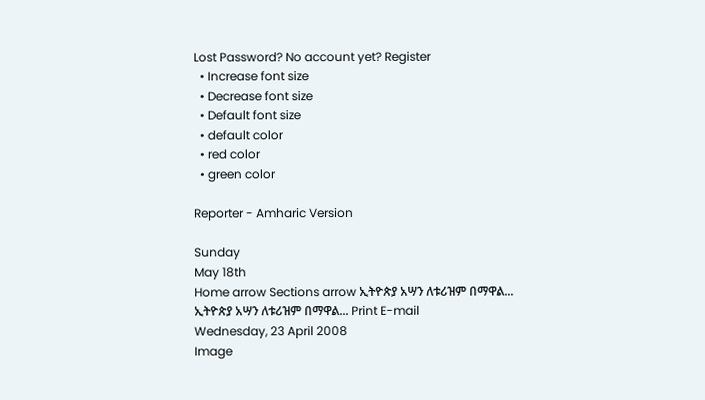Lost Password? No account yet? Register
  • Increase font size
  • Decrease font size
  • Default font size
  • default color
  • red color
  • green color

Reporter - Amharic Version

Sunday
May 18th
Home arrow Sections arrow ኢትዮጵያ አሣን ለቱሪዝም በማዋል...
ኢትዮጵያ አሣን ለቱሪዝም በማዋል... Print E-mail
Wednesday, 23 April 2008
Image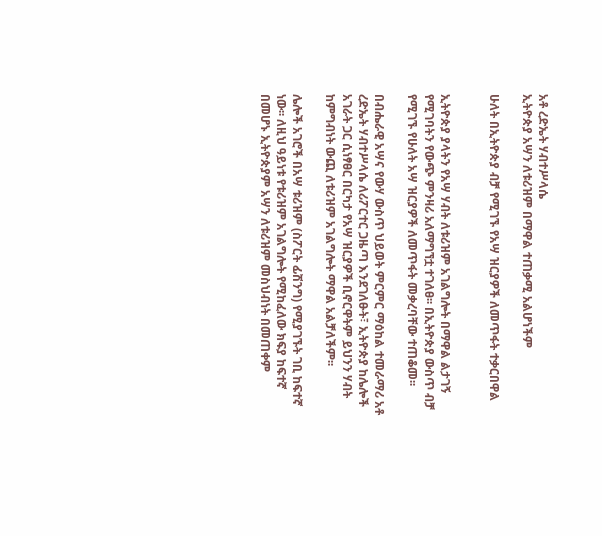አቶ ረድኤት ሃብተሥላሴ
ኢትዮጵያ አሣን ለቱሪዝም በማዋል ተጠቃሚ አልሆነችም

ሁለት በኢትዮጵያ ብቻ የሚገኙ የአሣ ዝርያዎች ለመጥፋት ተቃርበዋል


ኢትዮጵያ ያላትን የአሣ ሃብት ለቱሪዝም አገልግሎት በማዋል ልታገኝ የሚገባትን የውጭ ምንዛሪ አለማግኘቷ ተገለፀ፡፡ በኢትዮጵያ ውስጥ ብቻ የሚገኙ የሁለት አሣ ዝርያዎች ለመጥፋት መቃረባቸው ተጠቆመ፡፡

በብሔራዊ አሣና የውሃ ውስጥ ህይወት ምርምር ማዕከል ተመራማሪ አቶ ረድኤት ሃብተሥላሴ ለሪፖርተር ጋዜጣ እንደገለፁት፣ ኢትዮጵያ ከሌሎች አገራት ጋር ሲነፃፀር በርካታ የአሣ ዝርያዎች ቢኖርዋትም ይህንን ሃብት ከምግብነት ውጪ ለቱሪዝም አገልግሎት ማዋል አልቻለችም፡፡

ሌሎች አገሮች በአሣ ቱሪዝም (ስፖርት ፊሽንግ) የሚያገኙት ገቢ ከፍተኛ ነው፡፡ ለዚህ ዓይነቱ የቱሪዝም አገልግሎት የሚከፈለው ክፍያ ከፍተኛ በመሆኑ ኢትዮጵያም አሣን ለቱሪዝም መስህብነት በመጠቀም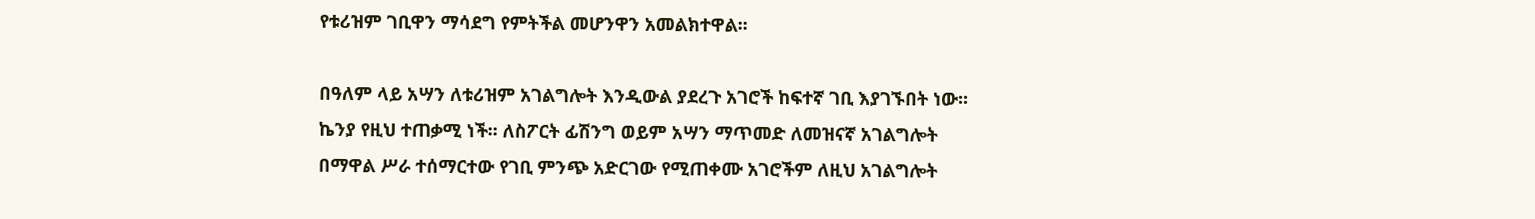የቱሪዝም ገቢዋን ማሳደግ የምትችል መሆንዋን አመልክተዋል፡፡

በዓለም ላይ አሣን ለቱሪዝም አገልግሎት እንዲውል ያደረጉ አገሮች ከፍተኛ ገቢ እያገኙበት ነው፡፡ ኬንያ የዚህ ተጠቃሚ ነች፡፡ ለስፖርት ፊሽንግ ወይም አሣን ማጥመድ ለመዝናኛ አገልግሎት በማዋል ሥራ ተሰማርተው የገቢ ምንጭ አድርገው የሚጠቀሙ አገሮችም ለዚህ አገልግሎት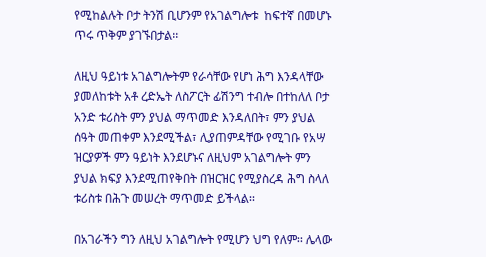የሚከልሉት ቦታ ትንሽ ቢሆንም የአገልግሎቱ  ከፍተኛ በመሆኑ ጥሩ ጥቅም ያገኙበታል፡፡

ለዚህ ዓይነቱ አገልግሎትም የራሳቸው የሆነ ሕግ እንዳላቸው ያመለከቱት አቶ ረድኤት ለስፖርት ፊሽንግ ተብሎ በተከለለ ቦታ አንድ ቱሪስት ምን ያህል ማጥመድ እንዳለበት፣ ምን ያህል ሰዓት መጠቀም እንደሚችል፣ ሊያጠምዳቸው የሚገቡ የአሣ ዝርያዎች ምን ዓይነት እንደሆኑና ለዚህም አገልግሎት ምን ያህል ክፍያ እንደሚጠየቅበት በዝርዝር የሚያስረዳ ሕግ ስላለ ቱሪስቱ በሕጉ መሠረት ማጥመድ ይችላል፡፡

በአገራችን ግን ለዚህ አገልግሎት የሚሆን ህግ የለም፡፡ ሌላው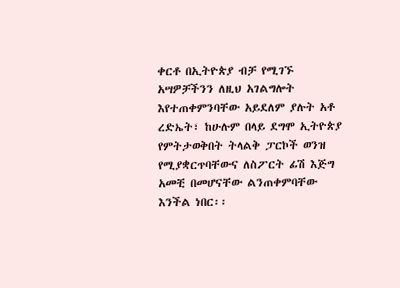ቀርቶ በኢትዮጵያ ብቻ የሚገኙ አሣዎቻችንን ለዚህ አገልግሎት እየተጠቀምንባቸው አይደለም ያሉት አቶ ረድኤት፣ ከሁሉም በላይ ደግሞ ኢትዮጵያ የምትታወቅበት ትላልቅ ፓርኮች ወንዝ የሚያቋርጥባቸውና ለስፖርት ፊሽ እጅግ አመቺ በመሆናቸው ልንጠቀምባቸው እንችል ነበር፡፡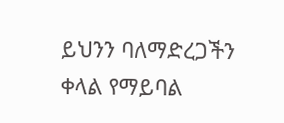ይህንን ባለማድረጋችን ቀላል የማይባል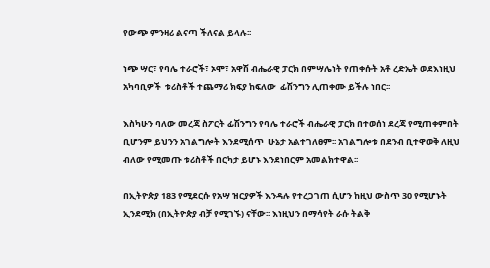የውጭ ምንዛሪ ልናጣ ችለናል ይላሉ፡፡

ነጭ ሣር፣ የባሌ ተራሮች፣ ኦሞ፣ አዋሽ ብሔራዊ ፓርክ በምሣሌነት የጠቀሱት አቶ ረድኤት ወደእነዚህ አካባቢዎች  ቱሪስቶች ተጨማሪ ክፍያ ከፍለው  ፊሽንግን ሊጠቀሙ ይችሉ ነበር፡፡

እስካሁን ባለው መረጃ ስፖርት ፊሽንግን የባሌ ተራሮች ብሔራዊ ፓርክ በተወሰነ ደረጃ የሚጠቀምበት ቢሆንም ይህንን አገልግሎት እንደሚሰጥ  ሁኔታ አልተገለፀም፡፡ አገልግሎቱ በደንብ ቢተዋወቅ ለዚህ ብለው የሚመጡ ቱሪስቶች በርካታ ይሆኑ እንደነበርም አመልክተዋል፡፡

በኢትዮጵያ 183 የሚደርሱ የአሣ ዝርያዎች እንዳሉ የተረጋገጠ ሲሆን ከዚህ ውስጥ 30 የሚሆኑት ኢንደሚክ (በኢትዮጵያ ብቻ የሚገኙ) ናቸው፡፡ እነዚህን በማሳየት ራሱ ትልቅ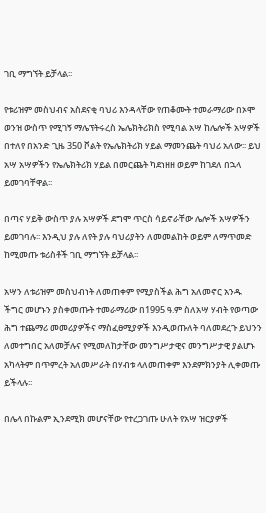ገቢ ማግኘት ይቻላል፡፡

የቱሪዝም መስህብና አስደናቂ ባህሪ እንዳላቸው የጠቆሙት ተመራማሪው በኦሞ ወንዝ ውስጥ የሚገኝ ማሌፕትሩረስ ኤሌክትሪክስ የሚባል አሣ ከሌሎች አሣዎች በተለየ በአንድ ጊዜ 350 ቮልት የኤሌክትሪክ ሃይል ማመንጨት ባህሪ አለው፡፡ ይህ አሣ አሣዎችን የኤሌክትሪክ ሃይል በመርጨት ካደነዘዘ ወይም ከገደለ በኋላ ይመገባቸዋል፡፡

በጣና ሃይቅ ውስጥ ያሉ አሣዎች ደግሞ ጥርስ ሳይኖራቸው ሌሎች አሣዎችን ይመገባሉ፡፡ እንዲህ ያሉ ለየት ያሉ ባህሪያትን ለመመልከት ወይም ለማጥመድ ከሚመጡ ቱሪስቶች ገቢ ማግኘት ይቻላል፡፡

አሣን ለቱሪዝም መስህብነት ለመጠቀም የሚያስችል ሕግ አለመኖር አንዱ ችግር መሆኑን ያስቀመጡት ተመራማሪው በ1995 ዓ.ም ስለአሣ ሃብት የወጣው ሕግ ተጨማሪ መመሪያዎችና ማስፈፀሚያዎች እንዲወጡለት ባለመደረጉ ይህንን ለመተግበር አለመቻሉና የሚመለከታቸው መንግሥታዊና መንግሥታዊ ያልሆኑ አካላትም በጥምረት አለመሥራት በሃብቱ ላለመጠቀም እንደምክንያት ሊቀመጡ ይችላሉ፡፡

በሌላ በኩልም ኢንደሚክ መሆናቸው የተረጋገጡ ሁለት የአሣ ዝርያዎች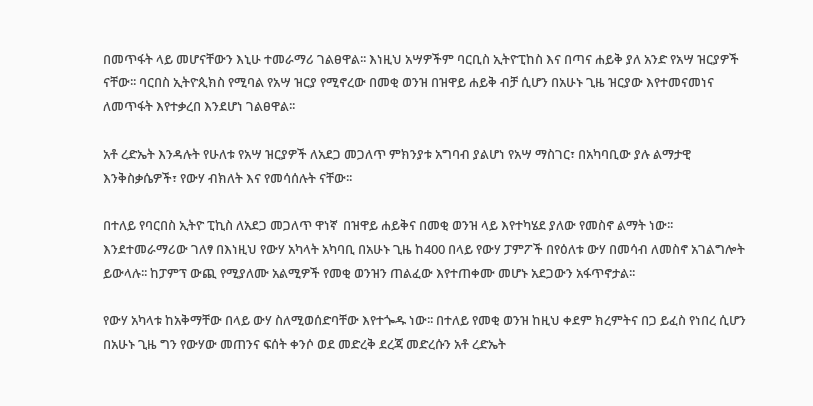በመጥፋት ላይ መሆናቸውን እኒሁ ተመራማሪ ገልፀዋል፡፡ እነዚህ አሣዎችም ባርቢስ ኢትዮፒከስ እና በጣና ሐይቅ ያለ አንድ የአሣ ዝርያዎች ናቸው፡፡ ባርበስ ኢትዮጲክስ የሚባል የአሣ ዝርያ የሚኖረው በመቂ ወንዝ በዝዋይ ሐይቅ ብቻ ሲሆን በአሁኑ ጊዜ ዝርያው እየተመናመነና ለመጥፋት እየተቃረበ እንደሆነ ገልፀዋል፡፡

አቶ ረድኤት እንዳሉት የሁለቱ የአሣ ዝርያዎች ለአደጋ መጋለጥ ምክንያቱ አግባብ ያልሆነ የአሣ ማስገር፣ በአካባቢው ያሉ ልማታዊ እንቅስቃሴዎች፣ የውሃ ብክለት እና የመሳሰሉት ናቸው፡፡

በተለይ የባርበስ ኢትዮ ፒኪስ ለአደጋ መጋለጥ ዋነኛ  በዝዋይ ሐይቅና በመቂ ወንዝ ላይ እየተካሄደ ያለው የመስኖ ልማት ነው፡፡ እንደተመራማሪው ገለፃ በእነዚህ የውሃ አካላት አካባቢ በአሁኑ ጊዜ ከ400 በላይ የውሃ ፓምፖች በየዕለቱ ውሃ በመሳብ ለመስኖ አገልግሎት ይውላሉ፡፡ ከፓምፕ ውጪ የሚያለሙ አልሚዎች የመቂ ወንዝን ጠልፈው እየተጠቀሙ መሆኑ አደጋውን አፋጥኖታል፡፡

የውሃ አካላቱ ከአቅማቸው በላይ ውሃ ስለሚወሰድባቸው እየተጐዱ ነው፡፡ በተለይ የመቂ ወንዝ ከዚህ ቀደም ክረምትና በጋ ይፈስ የነበረ ሲሆን በአሁኑ ጊዜ ግን የውሃው መጠንና ፍሰት ቀንሶ ወደ መድረቅ ደረጃ መድረሱን አቶ ረድኤት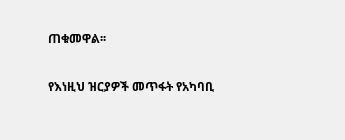ጠቁመዋል፡፡

የእነዚህ ዝርያዎች መጥፋት የአካባቢ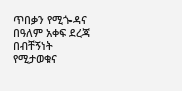ጥበቃን የሚጐዳና በዓለም አቀፍ ደረጃ በብቸኝነት የሚታወቁና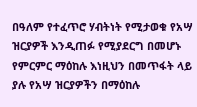በዓለም የተፈጥሮ ሃብትነት የሚታወቁ የአሣ ዝርያዎች እንዲጠፉ የሚያደርግ በመሆኑ የምርምር ማዕከሉ እነዚህን በመጥፋት ላይ ያሉ የአሣ ዝርያዎችን በማዕከሉ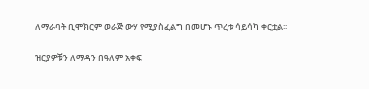ለማራባት ቢሞክርም ወራጅ ውሃ የሚያስፈልግ በመሆኑ ጥረቱ ሳይሳካ ቀርቷል፡፡

ዝርያዎቹን ለማዳን በዓለም አቀፍ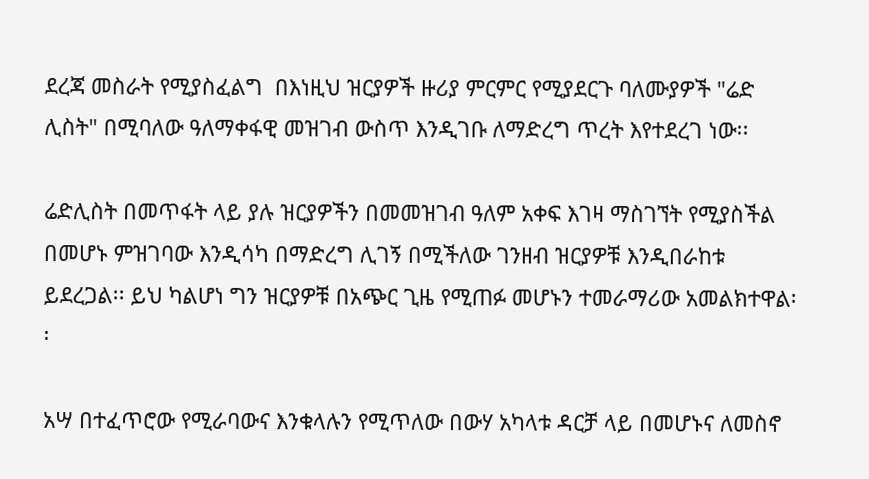ደረጃ መስራት የሚያስፈልግ  በእነዚህ ዝርያዎች ዙሪያ ምርምር የሚያደርጉ ባለሙያዎች "ሬድ ሊስት" በሚባለው ዓለማቀፋዊ መዝገብ ውስጥ እንዲገቡ ለማድረግ ጥረት እየተደረገ ነው፡፡

ሬድሊስት በመጥፋት ላይ ያሉ ዝርያዎችን በመመዝገብ ዓለም አቀፍ እገዛ ማስገኘት የሚያስችል በመሆኑ ምዝገባው እንዲሳካ በማድረግ ሊገኝ በሚችለው ገንዘብ ዝርያዎቹ እንዲበራከቱ ይደረጋል፡፡ ይህ ካልሆነ ግን ዝርያዎቹ በአጭር ጊዜ የሚጠፉ መሆኑን ተመራማሪው አመልክተዋል፡፡

አሣ በተፈጥሮው የሚራባውና እንቁላሉን የሚጥለው በውሃ አካላቱ ዳርቻ ላይ በመሆኑና ለመስኖ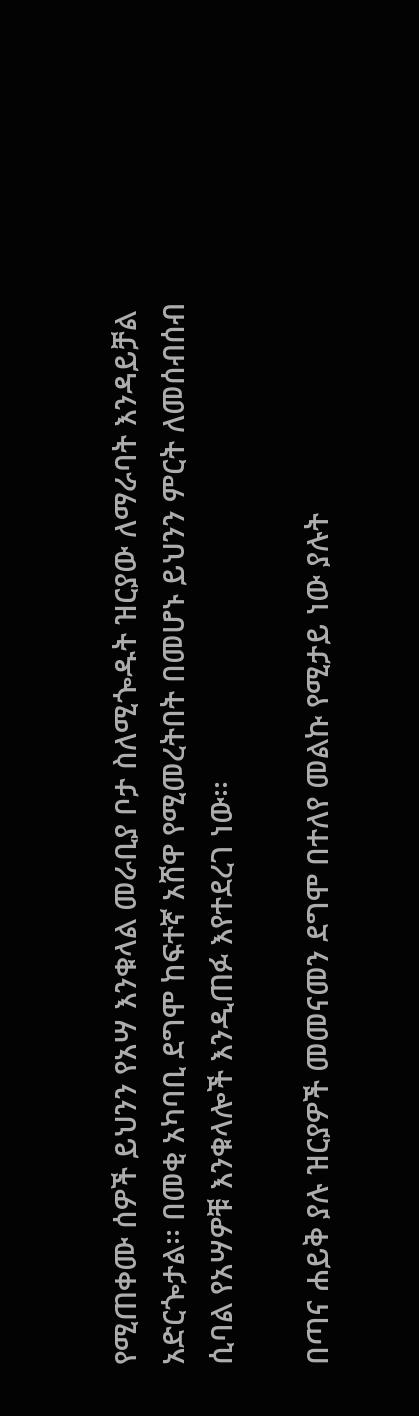የሚጠቀሙ ሰዎች ይህንን የአሣ እንቁላል መራቢያ ቦታ ስለሚጐዱት ዝርያው ለማራባት እንዳይቻል አድርጐታል፡፡ በመቂ አካባቢ ደግሞ ከፍተኛ አሸዋ የሚመረትበት በመሆኑ ይህንን ምርት ለመሰብሰብ ሲባል የአሣዎቹ እንቁላሎች እንዲጠፉ እየተደረገ ነው፡፡

በጣና ሐይቅ ያሉ ዝርያዎች መመናመን ደግሞ በተለየ መልኩ የሚታይ ነው ያሉት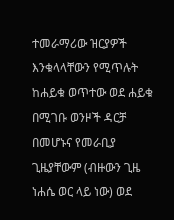ተመራማሪው ዝርያዎች እንቁላላቸውን የሚጥሉት ከሐይቁ ወጥተው ወደ ሐይቁ በሚገቡ ወንዞች ዳርቻ በመሆኑና የመራቢያ ጊዜያቸውም (ብዙውን ጊዜ ነሐሴ ወር ላይ ነው) ወደ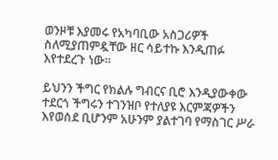ወንዞቹ እያመሩ የአካባቢው አስጋሪዎች ስለሚያጠምዷቸው ዘር ሳይተኩ እንዲጠፉ እየተደረጉ ነው፡፡

ይህንን ችግር የክልሉ ግብርና ቢሮ እንዲያውቀው ተደርጎ ችግሩን ተገንዝቦ የተለያዩ እርምጃዎችን እየወሰደ ቢሆንም አሁንም ያልተገባ የማስገር ሥራ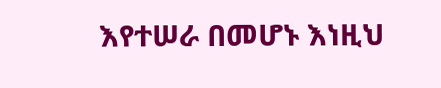እየተሠራ በመሆኑ እነዚህ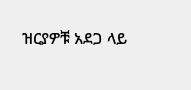ዝርያዎቹ አደጋ ላይ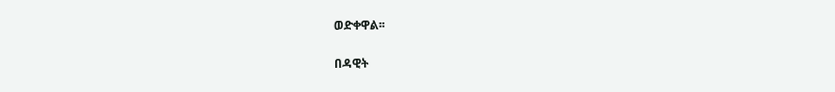ወድቀዋል፡፡

በዳዊት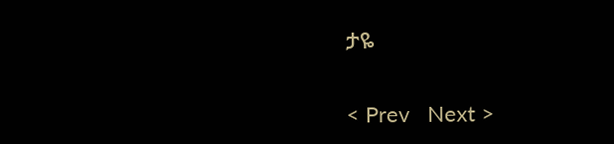ታዬ

< Prev   Next >